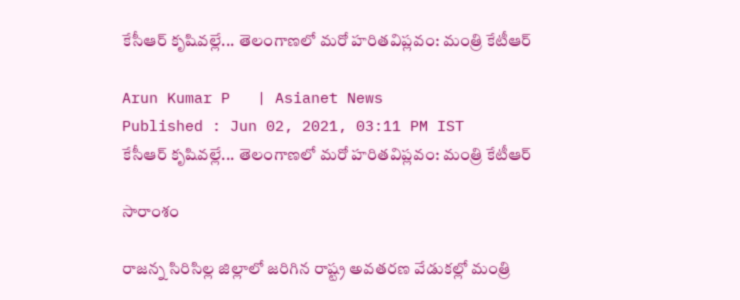కేసీఆర్ కృషివల్లే... తెలంగాణలో మరో హరితవిప్లవం: మంత్రి కేటీఆర్

Arun Kumar P   | Asianet News
Published : Jun 02, 2021, 03:11 PM IST
కేసీఆర్ కృషివల్లే... తెలంగాణలో మరో హరితవిప్లవం: మంత్రి కేటీఆర్

సారాంశం

రాజన్న సిరిసిల్ల జిల్లాలో జరిగిన రాష్ట్ర అవతరణ వేడుకల్లో మంత్రి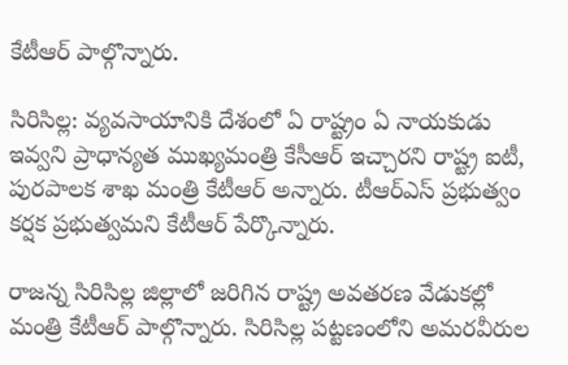కేటీఆర్ పాల్గొన్నారు.

సిరిసిల్ల: వ్యవసాయానికి దేశంలో ఏ రాష్ట్రం ఏ నాయకుడు ఇవ్వని ప్రాధాన్యత ముఖ్యమంత్రి కేసీఆర్ ఇచ్చారని రాష్ట్ర ఐటీ, పురపాలక శాఖ మంత్రి కేటీఆర్ అన్నారు. టీఆర్ఎస్ ప్రభుత్వం కర్షక ప్రభుత్వమని కేటీఆర్ పేర్కొన్నారు.

రాజన్న సిరిసిల్ల జిల్లాలో జరిగిన రాష్ట్ర అవతరణ వేడుకల్లో మంత్రి కేటీఆర్ పాల్గొన్నారు. సిరిసిల్ల పట్టణంలోని అమరవీరుల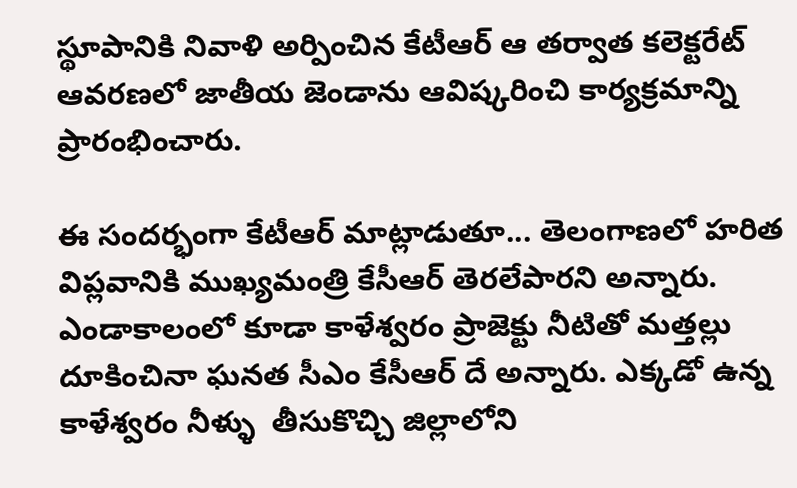స్థూపానికి నివాళి అర్పించిన కేటీఆర్ ఆ తర్వాత కలెక్టరేట్ ఆవరణలో జాతీయ జెండాను ఆవిష్కరించి కార్యక్రమాన్ని ప్రారంభించారు.

ఈ సందర్భంగా కేటీఆర్ మాట్లాడుతూ... తెలంగాణలో హరిత విప్లవానికి ముఖ్యమంత్రి కేసీఆర్ తెరలేపారని అన్నారు. ఎండాకాలంలో కూడా కాళేశ్వరం ప్రాజెక్టు నీటితో మత్తల్లు దూకించినా ఘనత సీఎం కేసీఆర్ దే అన్నారు. ఎక్కడో ఉన్న కాళేశ్వరం నీళ్ళు  తీసుకొచ్చి జిల్లాలోని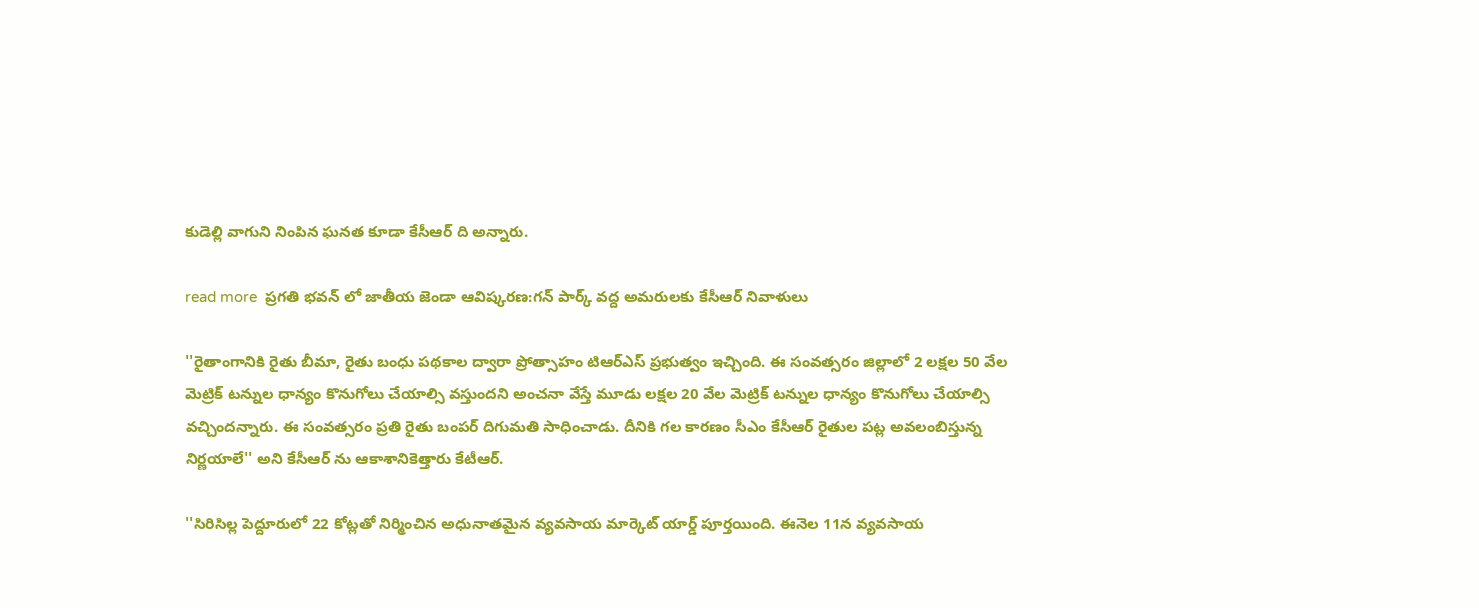కుడెల్లి వాగుని నింపిన ఘనత కూడా కేసీఆర్ ది అన్నారు.

read more  ప్రగతి భవన్ లో జాతీయ జెండా ఆవిష్కరణ:గన్ పార్క్ వద్ద అమరులకు కేసీఆర్ నివాళులు

''రైతాంగానికి రైతు బీమా, రైతు బంధు పథకాల ద్వారా ప్రోత్సాహం టిఆర్ఎస్ ప్రభుత్వం ఇచ్చింది. ఈ సంవత్సరం జిల్లాలో 2 లక్షల 50 వేల మెట్రిక్ టన్నుల ధాన్యం కొనుగోలు చేయాల్సి వస్తుందని అంచనా వేస్తే మూడు లక్షల 20 వేల మెట్రిక్ టన్నుల ధాన్యం కొనుగోలు చేయాల్సి వచ్చిందన్నారు. ఈ సంవత్సరం ప్రతి రైతు బంపర్ దిగుమతి సాధించాడు. దీనికి గల కారణం సీఎం కేసీఆర్ రైతుల పట్ల అవలంబిస్తున్న నిర్ణయాలే'' అని కేసీఆర్ ను ఆకాశానికెత్తారు కేటీఆర్.

''సిరిసిల్ల పెద్దూరులో 22 కోట్లతో నిర్మించిన అధునాతమైన వ్యవసాయ మార్కెట్ యార్డ్ పూర్తయింది. ఈనెల 11న వ్యవసాయ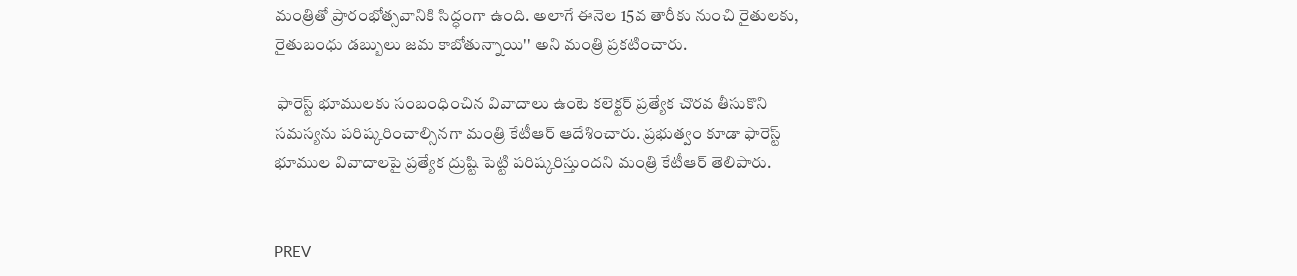మంత్రితో ప్రారంభోత్సవానికి సిద్ధంగా ఉంది. అలాగే ఈనెల 15వ తారీకు నుంచి రైతులకు, రైతుబంధు డబ్బులు జమ కాబోతున్నాయి'' అని మంత్రి ప్రకటించారు.

 ఫారెస్ట్ భూములకు సంబంధించిన వివాదాలు ఉంటె కలెక్టర్ ప్రత్యేక చొరవ తీసుకొని సమస్యను పరిష్కరించాల్సినగా మంత్రి కేటీఆర్ ఆదేశించారు. ప్రభుత్వం కూడా ఫారెస్ట్ భూముల వివాదాలపై ప్రత్యేక ద్రుష్టి పెట్టి పరిష్కరిస్తుందని మంత్రి కేటీఆర్ తెలిపారు.


PREV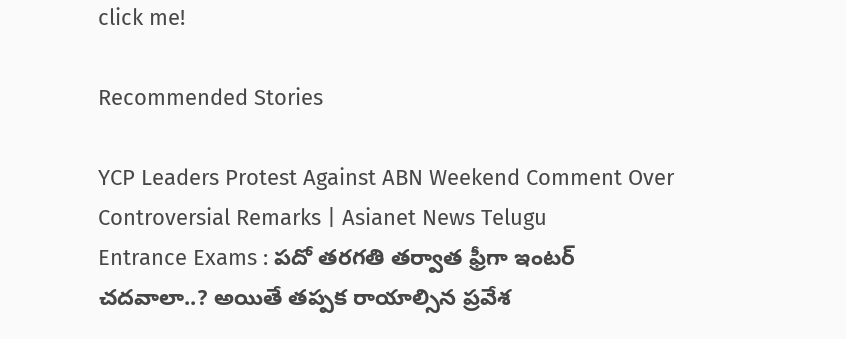click me!

Recommended Stories

YCP Leaders Protest Against ABN Weekend Comment Over Controversial Remarks | Asianet News Telugu
Entrance Exams : పదో తరగతి తర్వాత ఫ్రీగా ఇంటర్ చదవాలా..? అయితే తప్పక రాయాల్సిన ప్రవేశ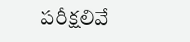పరీక్షలివే